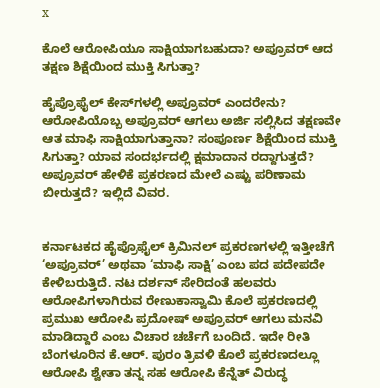x

ಕೊಲೆ ಆರೋಪಿಯೂ ಸಾಕ್ಷಿಯಾಗಬಹುದಾ? ಅಪ್ರೂವರ್ ಆದ ತಕ್ಷಣ ಶಿಕ್ಷೆಯಿಂದ ಮುಕ್ತಿ ಸಿಗುತ್ತಾ?

ಹೈಪ್ರೊಫೈಲ್‌ ಕೇಸ್‌ಗಳಲ್ಲಿ ಅಪ್ರೂವರ್ ಎಂದರೇನು? ಆರೋಪಿಯೊಬ್ಬ ಅಪ್ರೂವರ್ ಆಗಲು ಅರ್ಜಿ ಸಲ್ಲಿಸಿದ ತಕ್ಷಣವೇ ಆತ ಮಾಫಿ ಸಾಕ್ಷಿಯಾಗುತ್ತಾನಾ? ಸಂಪೂರ್ಣ ಶಿಕ್ಷೆಯಿಂದ ಮುಕ್ತಿ ಸಿಗುತ್ತಾ? ಯಾವ ಸಂದರ್ಭದಲ್ಲಿ ಕ್ಷಮಾದಾನ ರದ್ದಾಗುತ್ತದೆ? ಅಪ್ರೂವರ್ ಹೇಳಿಕೆ ಪ್ರಕರಣದ ಮೇಲೆ ಎಷ್ಟು ಪರಿಣಾಮ ಬೀರುತ್ತದೆ? ಇಲ್ಲಿದೆ ವಿವರ.


ಕರ್ನಾಟಕದ ಹೈಪ್ರೊಫೈಲ್ ಕ್ರಿಮಿನಲ್ ಪ್ರಕರಣಗಳಲ್ಲಿ ಇತ್ತೀಚೆಗೆ ‘ಅಪ್ರೂವರ್’ ಅಥವಾ ‘ಮಾಫಿ ಸಾಕ್ಷಿ’ ಎಂಬ ಪದ ಪದೇಪದೇ ಕೇಳಿಬರುತ್ತಿದೆ. ನಟ ದರ್ಶನ್ ಸೇರಿದಂತೆ ಹಲವರು ಆರೋಪಿಗಳಾಗಿರುವ ರೇಣುಕಾಸ್ವಾಮಿ ಕೊಲೆ ಪ್ರಕರಣದಲ್ಲಿ ಪ್ರಮುಖ ಆರೋಪಿ ಪ್ರದೋಷ್ ಅಪ್ರೂವರ್ ಆಗಲು ಮನವಿ ಮಾಡಿದ್ದಾರೆ ಎಂಬ ವಿಚಾರ ಚರ್ಚೆಗೆ ಬಂದಿದೆ. ಇದೇ ರೀತಿ ಬೆಂಗಳೂರಿನ ಕೆ.ಆರ್. ಪುರಂ ತ್ರಿವಳಿ ಕೊಲೆ ಪ್ರಕರಣದಲ್ಲೂ ಆರೋಪಿ ಶ್ವೇತಾ ತನ್ನ ಸಹ ಆರೋಪಿ ಕೆನ್ನೆತ್ ವಿರುದ್ಧ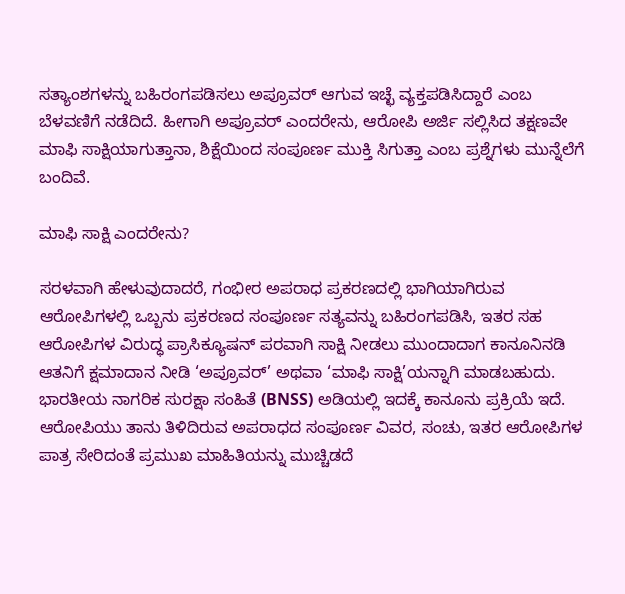ಸತ್ಯಾಂಶಗಳನ್ನು ಬಹಿರಂಗಪಡಿಸಲು ಅಪ್ರೂವರ್ ಆಗುವ ಇಚ್ಛೆ ವ್ಯಕ್ತಪಡಿಸಿದ್ದಾರೆ ಎಂಬ ಬೆಳವಣಿಗೆ ನಡೆದಿದೆ. ಹೀಗಾಗಿ ಅಪ್ರೂವರ್ ಎಂದರೇನು, ಆರೋಪಿ ಅರ್ಜಿ ಸಲ್ಲಿಸಿದ ತಕ್ಷಣವೇ ಮಾಫಿ ಸಾಕ್ಷಿಯಾಗುತ್ತಾನಾ, ಶಿಕ್ಷೆಯಿಂದ ಸಂಪೂರ್ಣ ಮುಕ್ತಿ ಸಿಗುತ್ತಾ ಎಂಬ ಪ್ರಶ್ನೆಗಳು ಮುನ್ನೆಲೆಗೆ ಬಂದಿವೆ.

ಮಾಫಿ ಸಾಕ್ಷಿ ಎಂದರೇನು?

ಸರಳವಾಗಿ ಹೇಳುವುದಾದರೆ, ಗಂಭೀರ ಅಪರಾಧ ಪ್ರಕರಣದಲ್ಲಿ ಭಾಗಿಯಾಗಿರುವ ಆರೋಪಿಗಳಲ್ಲಿ ಒಬ್ಬನು ಪ್ರಕರಣದ ಸಂಪೂರ್ಣ ಸತ್ಯವನ್ನು ಬಹಿರಂಗಪಡಿಸಿ, ಇತರ ಸಹ ಆರೋಪಿಗಳ ವಿರುದ್ಧ ಪ್ರಾಸಿಕ್ಯೂಷನ್ ಪರವಾಗಿ ಸಾಕ್ಷಿ ನೀಡಲು ಮುಂದಾದಾಗ ಕಾನೂನಿನಡಿ ಆತನಿಗೆ ಕ್ಷಮಾದಾನ ನೀಡಿ ‘ಅಪ್ರೂವರ್’ ಅಥವಾ ‘ಮಾಫಿ ಸಾಕ್ಷಿ’ಯನ್ನಾಗಿ ಮಾಡಬಹುದು. ಭಾರತೀಯ ನಾಗರಿಕ ಸುರಕ್ಷಾ ಸಂಹಿತೆ (BNSS) ಅಡಿಯಲ್ಲಿ ಇದಕ್ಕೆ ಕಾನೂನು ಪ್ರಕ್ರಿಯೆ ಇದೆ. ಆರೋಪಿಯು ತಾನು ತಿಳಿದಿರುವ ಅಪರಾಧದ ಸಂಪೂರ್ಣ ವಿವರ, ಸಂಚು, ಇತರ ಆರೋಪಿಗಳ ಪಾತ್ರ ಸೇರಿದಂತೆ ಪ್ರಮುಖ ಮಾಹಿತಿಯನ್ನು ಮುಚ್ಚಿಡದೆ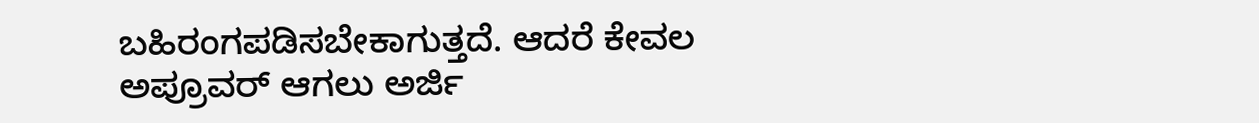ಬಹಿರಂಗಪಡಿಸಬೇಕಾಗುತ್ತದೆ. ಆದರೆ ಕೇವಲ ಅಪ್ರೂವರ್ ಆಗಲು ಅರ್ಜಿ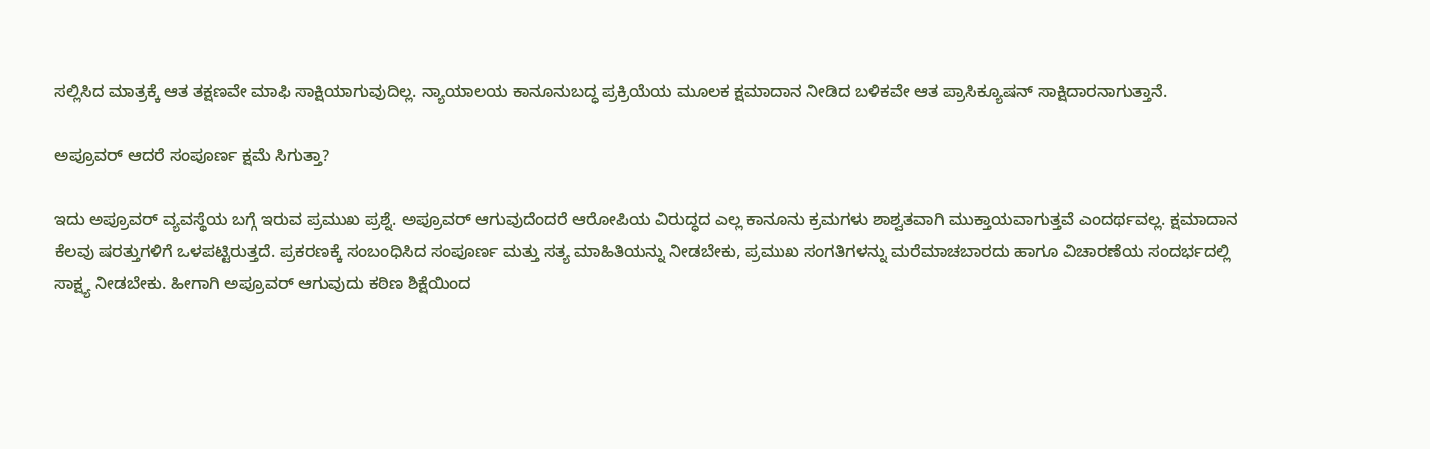ಸಲ್ಲಿಸಿದ ಮಾತ್ರಕ್ಕೆ ಆತ ತಕ್ಷಣವೇ ಮಾಫಿ ಸಾಕ್ಷಿಯಾಗುವುದಿಲ್ಲ. ನ್ಯಾಯಾಲಯ ಕಾನೂನುಬದ್ಧ ಪ್ರಕ್ರಿಯೆಯ ಮೂಲಕ ಕ್ಷಮಾದಾನ ನೀಡಿದ ಬಳಿಕವೇ ಆತ ಪ್ರಾಸಿಕ್ಯೂಷನ್ ಸಾಕ್ಷಿದಾರನಾಗುತ್ತಾನೆ.

ಅಪ್ರೂವರ್ ಆದರೆ ಸಂಪೂರ್ಣ ಕ್ಷಮೆ ಸಿಗುತ್ತಾ?

ಇದು ಅಪ್ರೂವರ್ ವ್ಯವಸ್ಥೆಯ ಬಗ್ಗೆ ಇರುವ ಪ್ರಮುಖ ಪ್ರಶ್ನೆ. ಅಪ್ರೂವರ್ ಆಗುವುದೆಂದರೆ ಆರೋಪಿಯ ವಿರುದ್ಧದ ಎಲ್ಲ ಕಾನೂನು ಕ್ರಮಗಳು ಶಾಶ್ವತವಾಗಿ ಮುಕ್ತಾಯವಾಗುತ್ತವೆ ಎಂದರ್ಥವಲ್ಲ. ಕ್ಷಮಾದಾನ ಕೆಲವು ಷರತ್ತುಗಳಿಗೆ ಒಳಪಟ್ಟಿರುತ್ತದೆ. ಪ್ರಕರಣಕ್ಕೆ ಸಂಬಂಧಿಸಿದ ಸಂಪೂರ್ಣ ಮತ್ತು ಸತ್ಯ ಮಾಹಿತಿಯನ್ನು ನೀಡಬೇಕು, ಪ್ರಮುಖ ಸಂಗತಿಗಳನ್ನು ಮರೆಮಾಚಬಾರದು ಹಾಗೂ ವಿಚಾರಣೆಯ ಸಂದರ್ಭದಲ್ಲಿ ಸಾಕ್ಷ್ಯ ನೀಡಬೇಕು. ಹೀಗಾಗಿ ಅಪ್ರೂವರ್ ಆಗುವುದು ಕಠಿಣ ಶಿಕ್ಷೆಯಿಂದ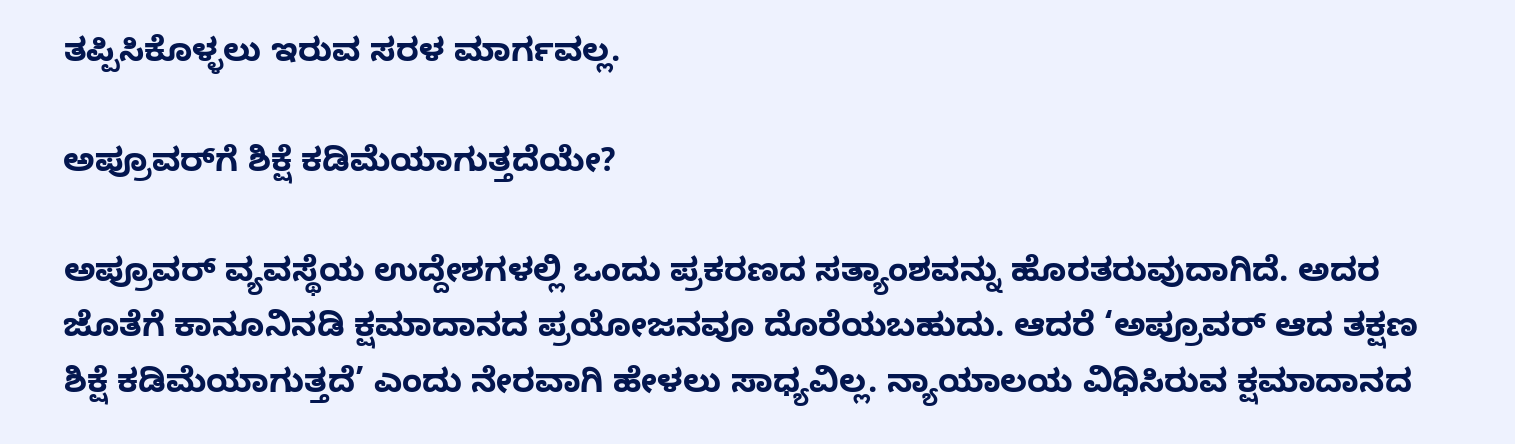ತಪ್ಪಿಸಿಕೊಳ್ಳಲು ಇರುವ ಸರಳ ಮಾರ್ಗವಲ್ಲ.

ಅಪ್ರೂವರ್‌ಗೆ ಶಿಕ್ಷೆ ಕಡಿಮೆಯಾಗುತ್ತದೆಯೇ?

ಅಪ್ರೂವರ್ ವ್ಯವಸ್ಥೆಯ ಉದ್ದೇಶಗಳಲ್ಲಿ ಒಂದು ಪ್ರಕರಣದ ಸತ್ಯಾಂಶವನ್ನು ಹೊರತರುವುದಾಗಿದೆ. ಅದರ ಜೊತೆಗೆ ಕಾನೂನಿನಡಿ ಕ್ಷಮಾದಾನದ ಪ್ರಯೋಜನವೂ ದೊರೆಯಬಹುದು. ಆದರೆ ‘ಅಪ್ರೂವರ್ ಆದ ತಕ್ಷಣ ಶಿಕ್ಷೆ ಕಡಿಮೆಯಾಗುತ್ತದೆ’ ಎಂದು ನೇರವಾಗಿ ಹೇಳಲು ಸಾಧ್ಯವಿಲ್ಲ. ನ್ಯಾಯಾಲಯ ವಿಧಿಸಿರುವ ಕ್ಷಮಾದಾನದ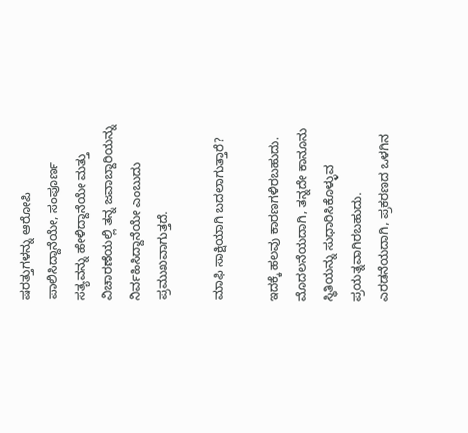ಷರತ್ತುಗಳನ್ನು ಆರೋಪಿ ಪಾಲಿಸಿದ್ದಾನೆಯೇ, ಸಂಪೂರ್ಣ ಸತ್ಯವನ್ನು ಹೇಳಿದ್ದಾನೆಯೇ ಮತ್ತು ವಿಚಾರಣೆಯಲ್ಲಿ ತನ್ನ ಜವಾಬ್ದಾರಿಯನ್ನು ನಿರ್ವಹಿಸಿದ್ದಾನೆಯೇ ಎಂಬುದು ಪ್ರಮುಖವಾಗುತ್ತದೆ.

ಮಾಫಿ ಸಾಕ್ಷಿಯಾಗಿ ಬದಲಾಗುತ್ತಾರೆ?

ಇದಕ್ಕೆ ಹಲವು ಕಾರಣಗಳಿರಬಹುದು. ಮೊದಲನೆಯದಾಗಿ, ತನ್ನದೇ ಕಾನೂನು ಸ್ಥಿತಿಯನ್ನು ಸುಧಾರಿಸಿಕೊಳ್ಳುವ ಪ್ರಯತ್ನವಾಗಿರಬಹುದು. ಎರಡನೆಯದಾಗಿ, ಪ್ರಕರಣದ ಒಳಗಿನ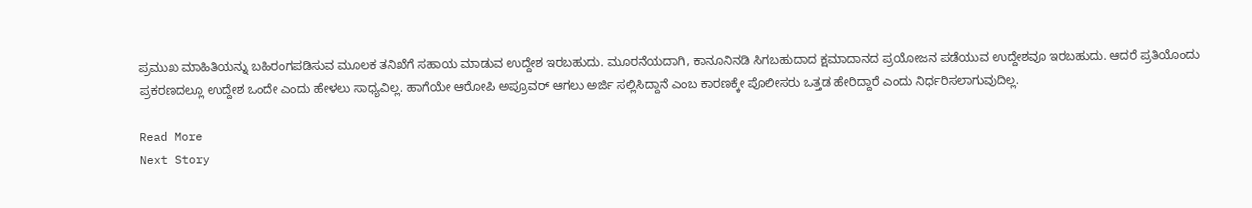ಪ್ರಮುಖ ಮಾಹಿತಿಯನ್ನು ಬಹಿರಂಗಪಡಿಸುವ ಮೂಲಕ ತನಿಖೆಗೆ ಸಹಾಯ ಮಾಡುವ ಉದ್ದೇಶ ಇರಬಹುದು. ಮೂರನೆಯದಾಗಿ, ಕಾನೂನಿನಡಿ ಸಿಗಬಹುದಾದ ಕ್ಷಮಾದಾನದ ಪ್ರಯೋಜನ ಪಡೆಯುವ ಉದ್ದೇಶವೂ ಇರಬಹುದು. ಆದರೆ ಪ್ರತಿಯೊಂದು ಪ್ರಕರಣದಲ್ಲೂ ಉದ್ದೇಶ ಒಂದೇ ಎಂದು ಹೇಳಲು ಸಾಧ್ಯವಿಲ್ಲ. ಹಾಗೆಯೇ ಆರೋಪಿ ಅಪ್ರೂವರ್ ಆಗಲು ಅರ್ಜಿ ಸಲ್ಲಿಸಿದ್ದಾನೆ ಎಂಬ ಕಾರಣಕ್ಕೇ ಪೊಲೀಸರು ಒತ್ತಡ ಹೇರಿದ್ದಾರೆ ಎಂದು ನಿರ್ಧರಿಸಲಾಗುವುದಿಲ್ಲ.

Read More
Next Story